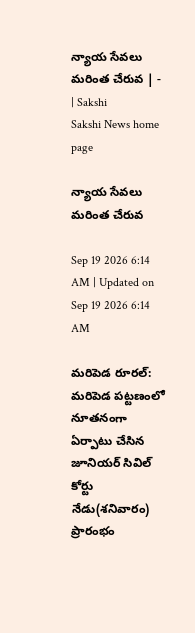న్యాయ సేవలు మరింత చేరువ | - | Sakshi
Sakshi News home page

న్యాయ సేవలు మరింత చేరువ

Sep 19 2026 6:14 AM | Updated on Sep 19 2026 6:14 AM

మరిపెడ రూరల్‌: మరిపెడ పట్టణంలో నూతనంగా ఏర్పాటు చేసిన జూనియర్‌ సివిల్‌ కోర్టు నేడు(శనివారం) ప్రారంభం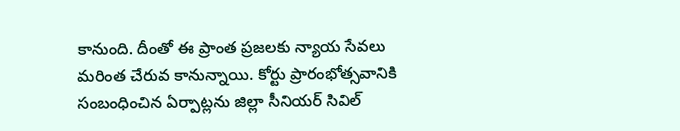కానుంది. దీంతో ఈ ప్రాంత ప్రజలకు న్యాయ సేవలు మరింత చేరువ కానున్నాయి. కోర్టు ప్రారంభోత్సవానికి సంబంధించిన ఏర్పాట్లను జిల్లా సీనియర్‌ సివిల్‌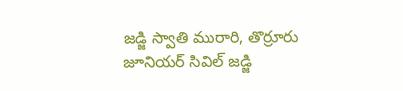జడ్జి స్వాతి మురారి, తొర్రూరు జూనియర్‌ సివిల్‌ జడ్జి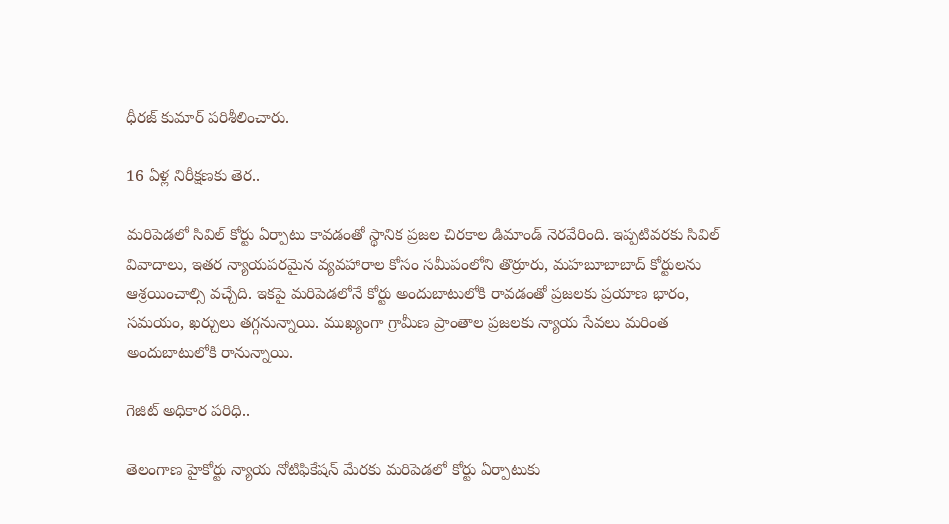ధీరజ్‌ కుమార్‌ పరిశీలించారు.

16 ఏళ్ల నిరీక్షణకు తెర..

మరిపెడలో సివిల్‌ కోర్టు ఏర్పాటు కావడంతో స్థానిక ప్రజల చిరకాల డిమాండ్‌ నెరవేరింది. ఇప్పటివరకు సివిల్‌ వివాదాలు, ఇతర న్యాయపరమైన వ్యవహారాల కోసం సమీపంలోని తొర్రూరు, మహబూబాబాద్‌ కోర్టులను ఆశ్రయించాల్సి వచ్చేది. ఇకపై మరిపెడలోనే కోర్టు అందుబాటులోకి రావడంతో ప్రజలకు ప్రయాణ భారం, సమయం, ఖర్చులు తగ్గనున్నాయి. ముఖ్యంగా గ్రామీణ ప్రాంతాల ప్రజలకు న్యాయ సేవలు మరింత అందుబాటులోకి రానున్నాయి.

గెజిట్‌ అధికార పరిధి..

తెలంగాణ హైకోర్టు న్యాయ నోటిఫికేషన్‌ మేరకు మరిపెడలో కోర్టు ఏర్పాటుకు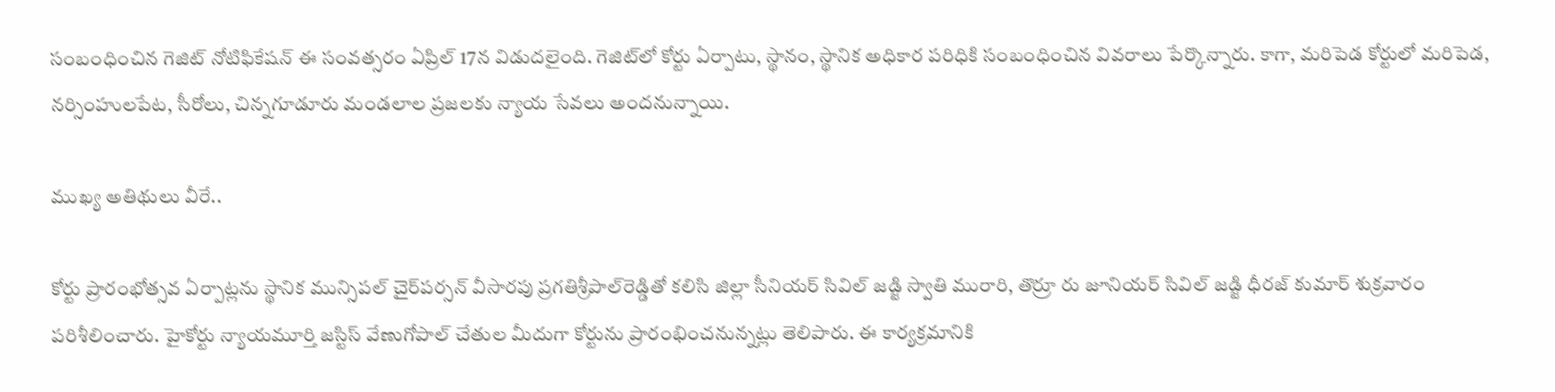సంబంధించిన గెజిట్‌ నోటిఫికేషన్‌ ఈ సంవత్సరం ఏప్రిల్‌ 17న విడుదలైంది. గెజిట్‌లో కోర్టు ఏర్పాటు, స్థానం, స్థానిక అధికార పరిధికి సంబంధించిన వివరాలు పేర్కొన్నారు. కాగా, మరిపెడ కోర్టులో మరిపెడ, నర్సింహులపేట, సీరోలు, చిన్నగూడూరు మండలాల ప్రజలకు న్యాయ సేవలు అందనున్నాయి.

ముఖ్య అతిథులు వీరే..

కోర్టు ప్రారంభోత్సవ ఏర్పాట్లను స్థానిక మున్సిపల్‌ చైర్‌పర్సన్‌ వీసారపు ప్రగతిశ్రీపాల్‌రెడ్డితో కలిసి జిల్లా సీనియర్‌ సివిల్‌ జడ్జి స్వాతి మురారి, తొర్రూ రు జూనియర్‌ సివిల్‌ జడ్జి ధీరజ్‌ కుమార్‌ శుక్రవారం పరిశీలించారు. హైకోర్టు న్యాయమూర్తి జస్టిస్‌ వేణుగోపాల్‌ చేతుల మీదుగా కోర్టును ప్రారంభించనున్నట్లు తెలిపారు. ఈ కార్యక్రమానికి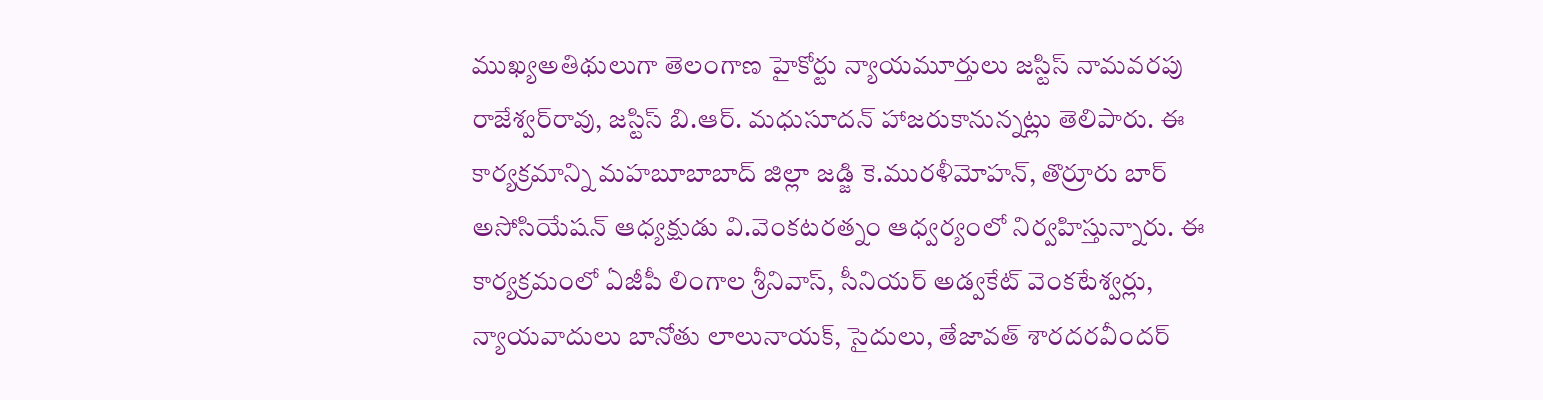ముఖ్యఅతిథులుగా తెలంగాణ హైకోర్టు న్యాయమూర్తులు జస్టిస్‌ నామవరపు రాజేశ్వర్‌రావు, జస్టిస్‌ బి.ఆర్‌. మధుసూదన్‌ హాజరుకానున్నట్లు తెలిపారు. ఈ కార్యక్రమాన్ని మహబూబాబాద్‌ జిల్లా జడ్జి కె.మురళీమోహన్‌, తొర్రూరు బార్‌ అసోసియేషన్‌ ఆధ్యక్షుడు వి.వెంకటరత్నం ఆధ్వర్యంలో నిర్వహిస్తున్నారు. ఈ కార్యక్రమంలో ఏజీపీ లింగాల శ్రీనివాస్‌, సీనియర్‌ అడ్వకేట్‌ వెంకటేశ్వర్లు, న్యాయవాదులు బానోతు లాలునాయక్‌, సైదులు, తేజావత్‌ శారదరవీందర్‌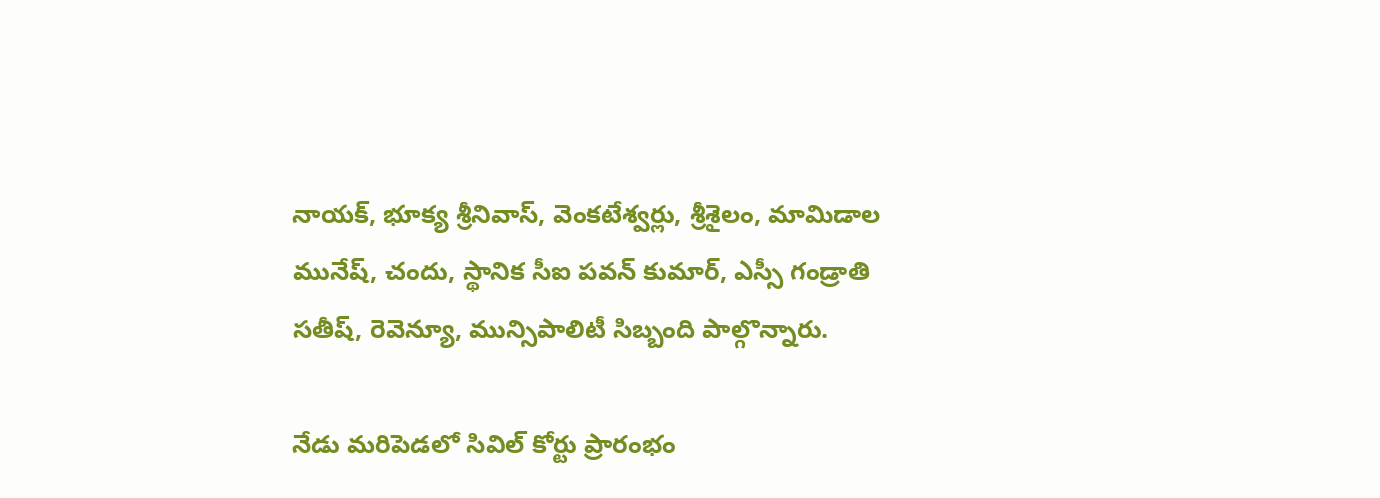నాయక్‌, భూక్య శ్రీనివాస్‌, వెంకటేశ్వర్లు, శ్రీశైలం, మామిడాల మునేష్‌, చందు, స్థానిక సీఐ పవన్‌ కుమార్‌, ఎస్సీ గండ్రాతి సతీష్‌, రెవెన్యూ, మున్సిపాలిటీ సిబ్బంది పాల్గొన్నారు.

నేడు మరిపెడలో సివిల్‌ కోర్టు ప్రారంభం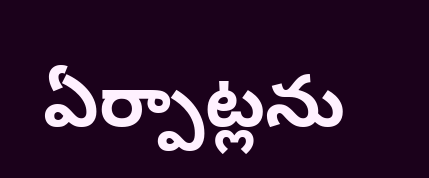ఏర్పాట్లను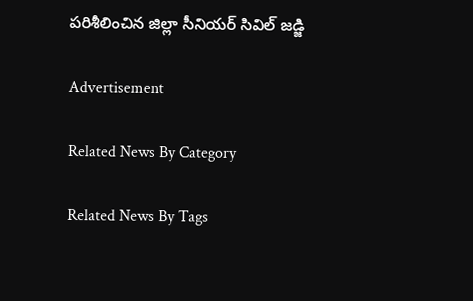పరిశీలించిన జిల్లా సీనియర్‌ సివిల్‌ జడ్జి

Advertisement

Related News By Category

Related News By Tags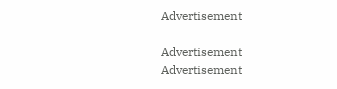Advertisement

Advertisement
Advertisement